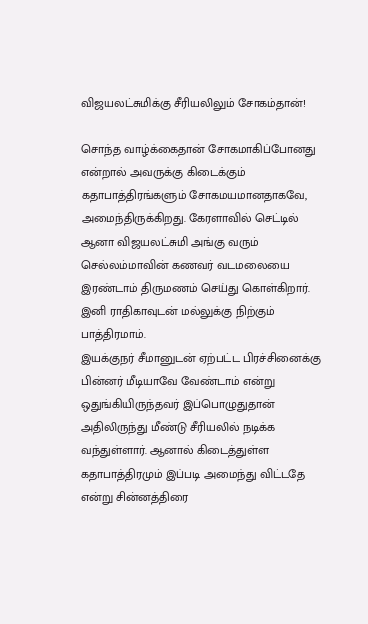விஜயலட்சுமிக்கு சீரியலிலும் சோகம்தான்!

சொந்த வாழ்க்கைதான் சோகமாகிப்போனது என்றால் அவருக்கு கிடைக்கும் கதாபாத்திரங்களும் சோகமயமானதாகவே, அமைந்திருக்கிறது. கேரளாவில் செட்டில் ஆனா விஜயலட்சுமி அங்கு வரும் செல்லம்மாவின் கணவர் வடமலையை இரண்டாம் திருமணம் செய்து கொள்கிறார். இனி ராதிகாவுடன் மல்லுக்கு நிற்கும் பாத்திரமாம்.
இயக்குநர் சீமானுடன் ஏற்பட்ட பிரச்சினைக்கு பின்னர் மீடியாவே வேண்டாம் என்று ஒதுங்கியிருந்தவர் இப்பொழுதுதான் அதிலிருந்து மீண்டு சீரியலில் நடிக்க வந்துள்ளார். ஆனால் கிடைத்துள்ள கதாபாத்திரமும் இப்படி அமைந்து விட்டதே என்று சின்னத்திரை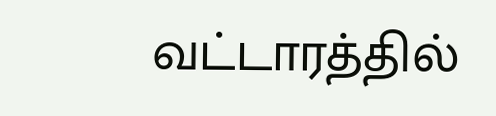வட்டாரத்தில்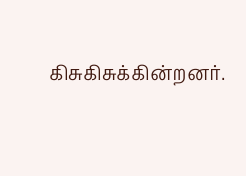கிசுகிசுக்கின்றனர்.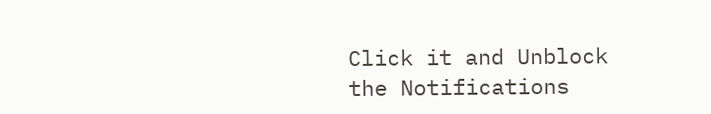Click it and Unblock the Notifications